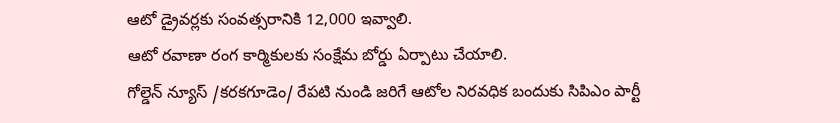ఆటో డ్రైవర్లకు సంవత్సరానికి 12,000 ఇవ్వాలి.
ఆటో రవాణా రంగ కార్మికులకు సంక్షేమ బోర్డు ఏర్పాటు చేయాలి.
గోల్డెన్ న్యూస్ /కరకగూడెం/ రేపటి నుండి జరిగే ఆటోల నిరవధిక బందుకు సిపిఎం పార్టీ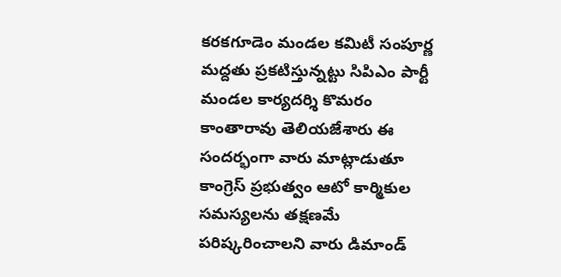కరకగూడెం మండల కమిటీ సంపూర్ణ మద్దతు ప్రకటిస్తున్నట్టు సిపిఎం పార్టీ మండల కార్యదర్శి కొమరం కాంతారావు తెలియజేశారు ఈ సందర్భంగా వారు మాట్లాడుతూ కాంగ్రెస్ ప్రభుత్వం ఆటో కార్మికుల సమస్యలను తక్షణమే పరిష్కరించాలని వారు డిమాండ్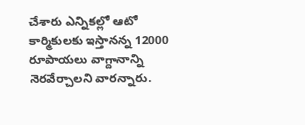చేశారు ఎన్నికల్లో ఆటో కార్మికులకు ఇస్తానన్న 12000 రూపాయలు వాగ్దానాన్ని నెరవేర్చాలని వారన్నారు.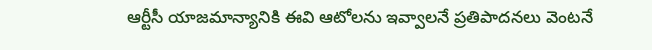ఆర్టీసీ యాజమాన్యానికి ఈవి ఆటోలను ఇవ్వాలనే ప్రతిపాదనలు వెంటనే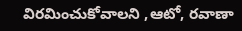విరమించుకోవాలని ,ఆటో, రవాణా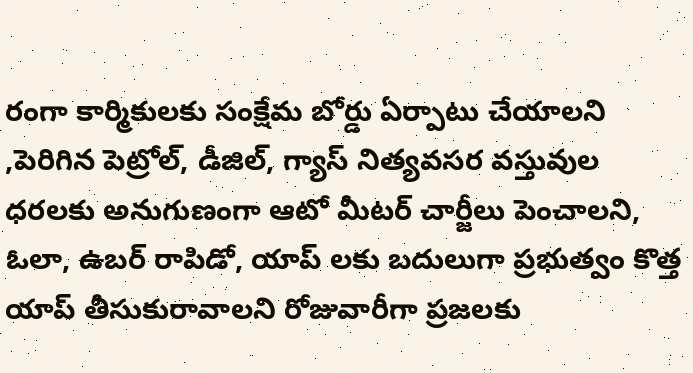రంగా కార్మికులకు సంక్షేమ బోర్డు ఏర్పాటు చేయాలని ,పెరిగిన పెట్రోల్, డీజిల్, గ్యాస్ నిత్యవసర వస్తువుల ధరలకు అనుగుణంగా ఆటో మీటర్ చార్జీలు పెంచాలని, ఓలా, ఉబర్ రాపిడో, యాప్ లకు బదులుగా ప్రభుత్వం కొత్త యాప్ తీసుకురావాలని రోజువారీగా ప్రజలకు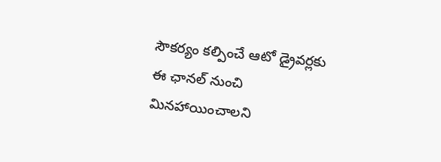సౌకర్యం కల్పించే ఆటో డ్రైవర్లకు ఈ ఛానల్ నుంచి మినహాయించాలని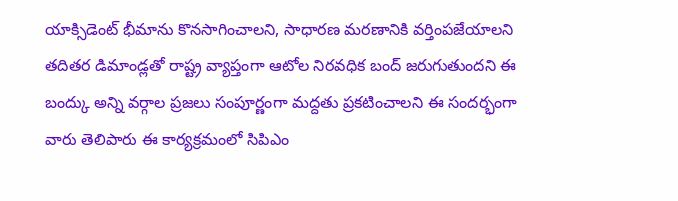యాక్సిడెంట్ భీమాను కొనసాగించాలని, సాధారణ మరణానికి వర్తింపజేయాలని తదితర డిమాండ్లతో రాష్ట్ర వ్యాప్తంగా ఆటోల నిరవధిక బంద్ జరుగుతుందని ఈ బంద్కు అన్ని వర్గాల ప్రజలు సంపూర్ణంగా మద్దతు ప్రకటించాలని ఈ సందర్భంగా వారు తెలిపారు ఈ కార్యక్రమంలో సిపిఎం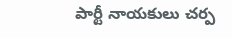పార్టీ నాయకులు చర్ప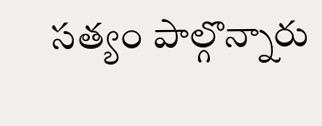సత్యం పాల్గొన్నారు